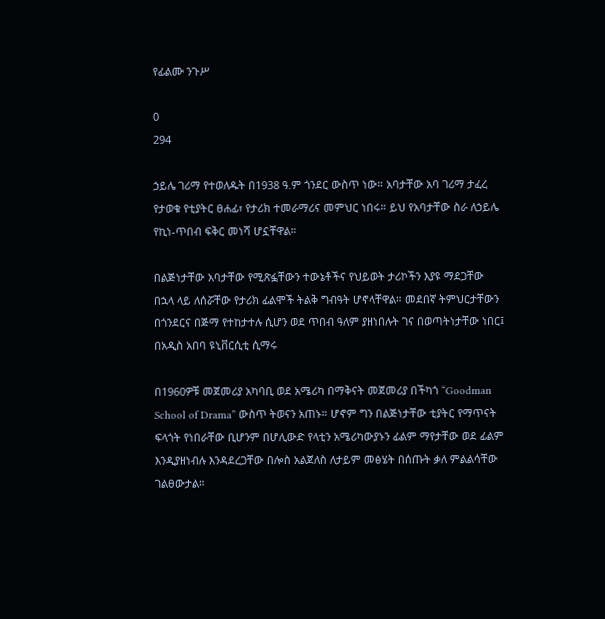የፊልሙ ንጉሥ

0
294

ኃይሌ ገሪማ የተወለዱት በ1938 ዓ.ም ጎንደር ውስጥ ነው። አባታቸው አባ ገሪማ ታፈረ የታወቁ የቲያትር ፀሐፊ፣ የታሪክ ተመራማሪና መምህር ነበሩ። ይህ የአባታቸው ስራ ለኃይሌ የኪነ-ጥበብ ፍቅር መነሻ ሆኗቸዋል።

በልጅነታቸው አባታቸው የሚጽፏቸውን ተውኔቶችና የህይወት ታሪኮችን እያዩ ማደጋቸው  በኋላ ላይ ለሰሯቸው የታሪክ ፊልሞች ትልቅ ግብዓት ሆኖላቸዋል። መደበኛ ትምህርታቸውን በጎንደርና በጅማ የተከታተሉ ሲሆን ወደ ጥበብ ዓለም ያዘነበሉት ገና በወጣትነታቸው ነበር፤ በአዲስ አበባ ዩኒቨርሲቲ ሲማሩ

በ1960ዎቹ መጀመሪያ አካባቢ ወደ አሜሪካ በማቅናት መጀመሪያ በችካጎ “Goodman School of Drama” ውስጥ ትወናን አጠኑ። ሆኖም ግን በልጅነታቸው ቲያትር የማጥናት ፍላጎት የነበራቸው ቢሆንም በሆሊውድ የላቲን አሜሪካውያኑን ፊልም ማየታቸው ወደ ፊልም እንዲያዘነብሉ እንዳደረጋቸው በሎስ አልጀለስ ለታይም መፅሄት በሰጡት ቃለ ምልልሳቸው ገልፀውታል።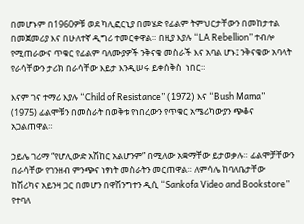በመሆኑም በ1960ዎቹ ወደ ካሊፎርኒያ በመሄድ የፊልም ትምህርታቸውን በመከታተል በመጀመሪያ እና በሁለተኛ ዲግሪ ተመርቀዋል። በዚያ እያሉ “LA Rebellion” ተብሎ የሚጠራውና ጥቁር የፊልም ባለሙያዎች ንቅናቄ መስራች እና አባል ሆኑ፤ ንቅናቄው አባላት የራሳቸውን ታሪክ በራሳቸው እይታ እንዲሠሩ ይቀሰቅስ  ነበር።

እናም ገና ተማሪ እያሉ “Child of Resistance” (1972) እና “Bush Mama” (1975) ፊልሞቹን በመስራት በወቅቱ የነበረውን የጥቁር አሜሪካውያን ጭቆና አጋልጠዋል።

ኃይሌ ገሪማ “የሆሊውድ አሽከር አልሆንም” በሚለው አቋማቸው ይታወቃሉ። ፊልሞቻቸውን በራሳቸው የገንዘብ ምንጭና ነፃነት መስራትን መርጠዋል። ለምሳሌ ከባለቤታቸው ከሽሪካና አይንዛ ጋር በመሆን በዋሽንግተን ዲሲ “Sankofa Video and Bookstore” የተባለ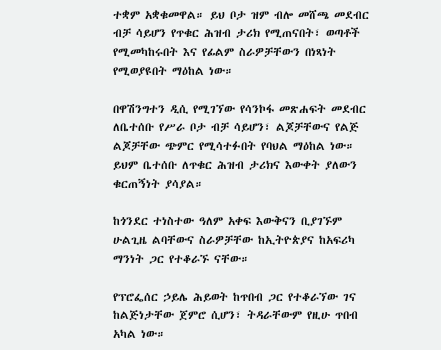ተቋም አቋቁመዋል። ይህ ቦታ ዝም ብሎ መሸጫ መደብር ብቻ ሳይሆን የጥቁር ሕዝብ ታሪክ የሚጠናበት፣ ወጣቶች የሚመካከሩበት እና የፊልም ስራዎቻቸውን በነጻነት የሚወያዩበት ማዕከል ነው።

በዋሽንግተን ዲሲ የሚገኘው የሳንኮፋ መጽሐፍት መደብር ለቤተሰቡ የሥራ ቦታ ብቻ ሳይሆን፣ ልጆቻቸውና የልጅ ልጆቻቸው ጭምር የሚሳተፉበት የባህል ማዕከል ነው። ይህም ቤተሰቡ ለጥቁር ሕዝብ ታሪክና እውቀት ያለውን ቁርጠኝነት ያሳያል።

ከጎንደር ተነስተው ዓለም አቀፍ እውቅናን ቢያገኙም ሁልጊዜ ልባቸውና ስራዎቻቸው ከኢትዮጵያና ከአፍሪካ ማንነት ጋር የተቆራኙ ናቸው።

የፕሮፌሰር ኃይሌ ሕይወት ከጥበብ ጋር የተቆራኘው ገና ከልጅነታቸው ጀምሮ ሲሆን፣ ትዳራቸውም የዚሁ ጥበብ አካል ነው።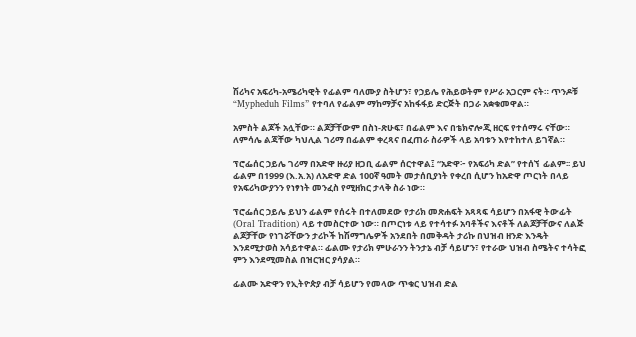ሽሪካና አፍሪካ-አሜሪካዊት የፊልም ባለሙያ ስትሆን፣ የኃይሌ የሕይወትም የሥራ አጋርም ናት። ጥንዶቹ “Mypheduh Films” የተባለ የፊልም ማከማቻና አከፋፋይ ድርጅት በጋራ አቋቁመዋል።

አምስት ልጆች አሏቸው። ልጆቻቸውም በስነ-ጽሁፍ፣ በፊልም እና በቴክኖሎጂ ዘርፍ የተሰማሩ ናቸው። ለምሳሌ ልጃቸው ካህሊል ገሪማ በፊልም ቀረጻና በፈጠራ ስራዎች ላይ አባቱን እየተከተለ ይገኛል።

ፕሮፌሰር ኃይሌ ገሪማ በአድዋ ዙሪያ ዘጋቢ ፊልም ሰርተዋል፤ “አድዋ፦ የአፍሪካ ድል” የተሰኘ  ፊልም፡፡ ይህ ፊልም በ1999 (እ.አ.አ) ለአድዋ ድል 100ኛ ዓመት መታሰቢያነት የቀረበ ሲሆን ከአድዋ ጦርነት በላይ የአፍሪካውያንን የነፃነት መንፈስ የሚዘክር ታላቅ ስራ ነው።

ፕሮፌሰር ኃይሌ ይህን ፊልም የሰሩት በተለመደው የታሪክ መጽሐፍት አጻጻፍ ሳይሆን በአፋዊ ትውፊት (Oral Tradition) ላይ ተመስርተው ነው። በጦርነቱ ላይ የተሳተፉ አባቶችና እናቶች ለልጆቻቸውና ለልጅ ልጆቻቸው የነገሯቸውን ታሪኮች ከሽማግሌዎች አንደበት በመቅዳት ታሪኩ በህዝብ ዘንድ እንዴት እንደሚታወስ አሳይተዋል። ፊልሙ የታሪክ ምሁራንን ትንታኔ ብቻ ሳይሆን፣ የተራው ህዝብ ስሜትና ተሳትፎ ምን እንደሚመስል በዝርዝር ያሳያል።

ፊልሙ አድዋን የኢትዮጵያ ብቻ ሳይሆን የመላው ጥቁር ህዝብ ድል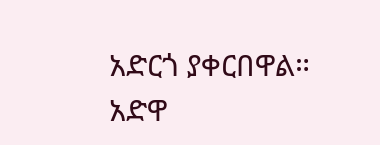አድርጎ ያቀርበዋል። አድዋ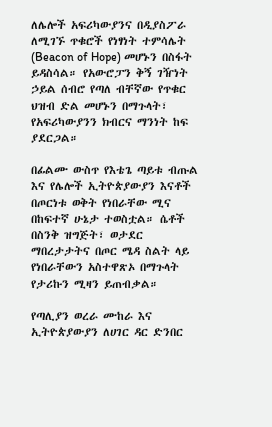ለሌሎች አፍሪካውያንና በዲያስፖራ ለሚገኙ ጥቁሮች የነፃነት ተምሳሌት (Beacon of Hope) መሆኑን በስፋት ይዳስሳል። የአውሮፓን ቅኝ ገዥነት ኃይል ሰብሮ የጣለ ብቸኛው የጥቁር ህዝብ ድል መሆኑን በማጉላት፣ የአፍሪካውያንን ክብርና ማንነት ከፍ ያደርጋል።

በፊልሙ ውስጥ የእቴጌ ጣይቱ ብጡል እና የሌሎች ኢትዮጵያውያን እናቶች በጦርነቱ ወቅት የነበራቸው ሚና በከፍተኛ ሁኔታ ተወስቷል። ሴቶች በስንቅ ዝግጅት፣ ወታደር ማበረታታትና በጦር ሜዳ ስልት ላይ የነበራቸውን አስተዋጽኦ በማጉላት የታሪኩን ሚዛን ይጠብቃል።

የጣሊያን ወረራ ሙከራ እና ኢትዮጵያውያን ለሀገር ዳር ድንበር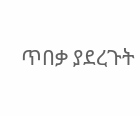ጥበቃ ያደረጉት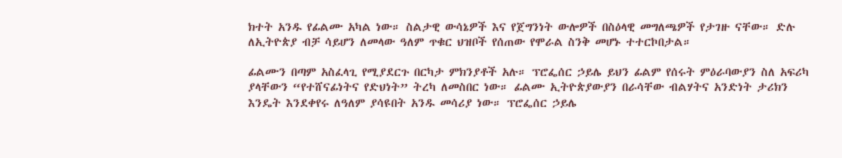ክተት አንዱ የፊልሙ አካል ነው። ስልታዊ ውሳኔዎች እና የጀግንነት ውሎዎች በስዕላዊ መግለጫዎች የታገዙ ናቸው። ድሉ ለኢትዮጵያ ብቻ ሳይሆን ለመላው ዓለም ጥቁር ህዝቦች የሰጠው የሞራል ስንቅ መሆኑ ተተርኮበታል።

ፊልሙን በጣም አስፈላጊ የሚያደርጉ በርካታ ምክንያቶች አሉ። ፕሮፌሰር ኃይሌ ይህን ፊልም የሰሩት ምዕራባውያን ስለ አፍሪካ ያላቸውን “የተሸናፊነትና የድህነት” ትረካ ለመስበር ነው። ፊልሙ ኢትዮጵያውያን በራሳቸው ብልሃትና አንድነት ታሪክን እንዴት እንደቀየሩ ለዓለም ያሳዩበት አንዱ መሳሪያ ነው። ፕሮፌሰር ኃይሌ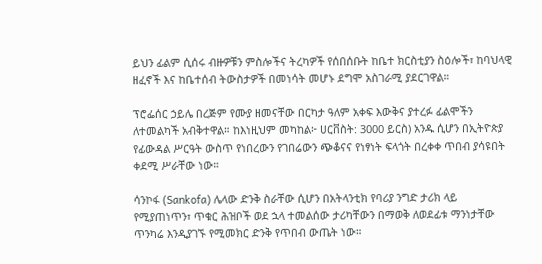ይህን ፊልም ሲሰሩ ብዙዎቹን ምስሎችና ትረካዎች የሰበሰቡት ከቤተ ክርስቲያን ስዕሎች፣ ከባህላዊ ዘፈኖች እና ከቤተሰብ ትውስታዎች በመነሳት መሆኑ ደግሞ አስገራሚ ያደርገዋል።

ፕሮፌሰር ኃይሌ በረጅም የሙያ ዘመናቸው በርካታ ዓለም አቀፍ እውቅና ያተረፉ ፊልሞችን ለተመልካች አብቅተዋል። ከእነዚህም መካከል፦ ሀርቨስት: 3000 ይርስ) አንዱ ሲሆን በኢትዮጵያ የፊውዳል ሥርዓት ውስጥ የነበረውን የገበሬውን ጭቆናና የነፃነት ፍላጎት በረቀቀ ጥበብ ያሳዩበት ቀደሚ ሥራቸው ነው።

ሳንኮፋ (Sankofa) ሌላው ድንቅ ስራቸው ሲሆን በአትላንቲክ የባሪያ ንግድ ታሪክ ላይ የሚያጠነጥን፣ ጥቁር ሕዝቦች ወደ ኋላ ተመልሰው ታሪካቸውን በማወቅ ለወደፊቱ ማንነታቸው ጥንካሬ እንዲያገኙ የሚመክር ድንቅ የጥበብ ውጤት ነው።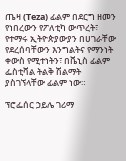ጤዛ (Teza) ፊልም በደርግ ዘመን የነበረውን የፖለቲካ ውጥረት፣ የተማሩ ኢትዮጵያውያን በሀገራቸው የደረሰባቸውን እንግልትና የማንነት ቀውስ የሚተነትን፣ በቬኒስ ፊልም ፌስቲቫል ትልቅ ሽልማት ያስገኘላቸው ፊልም ነው።

ፕሮፌሰር ኃይሌ ገሪማ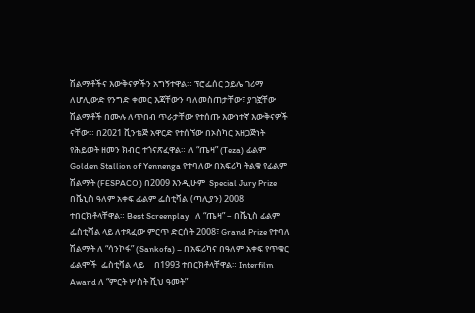ሽልማቶችና እውቅናዎችን አግኝተዋል። ፕሮፌሰር ኃይሌ ገሪማ ለሆሊውድ የንግድ ቀመር እጃቸውን ባለመስጠታቸው፣ ያገኟቸው ሽልማቶች በሙሉ ለጥበብ ጥራታቸው የተሰጡ እውነተኛ እውቅናዎች ናቸው። በ2021 ቪንቴጅ አዋርድ የተሰኘው በኦስካር አዘጋጅነት የሕይወት ዘመን ክብር ተጎናጽፈዋል። ለ “ጤዛ” (Teza) ፊልም Golden Stallion of Yennenga የተባለው በአፍሪካ ትልቁ የፊልም ሽልማት (FESPACO) በ2009 እንዲሁም  Special Jury Prize በቬኒስ ዓለም አቀፍ ፊልም ፌስቲቫል (ጣሊያን) 2008 ተበርክቶላቸዋል። Best Screenplay   ለ “ጤዛ” – በቬኒስ ፊልም ፌስቲቫል ላይ ለተጻፈው ምርጥ ድርሰት 2008፣ Grand Prize የተባለ ሽልማት ለ “ሳንኮፋ” (Sankofa) – በአፍሪካና በዓለም አቀፍ የጥቁር ፊልሞች  ፌስቲቫል ላይ     በ1993 ተበርክቶላቸዋል። Interfilm Award ለ “ምርት ሦስት ሺህ ዓመት”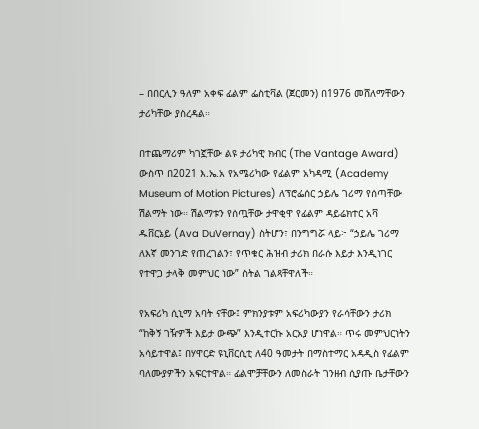– በበርሊን ዓለም አቀፍ ፊልም ፌስቲቫል (ጀርመን) በ1976 መሸለማቸውን ታሪካቸው ያስረዳል።

በተጨማሪም ካገኟቸው ልዩ ታሪካዊ ክብር (The Vantage Award) ውስጥ በ2021 እ.ኤ.አ የአሜሪካው የፊልም አካዳሚ (Academy Museum of Motion Pictures) ለፕሮፌሰር ኃይሌ ገሪማ የሰጣቸው ሽልማት ነው። ሽልማቱን የሰጧቸው ታዋቂዋ የፊልም ዳይሬክተር አቫ ዱቨርኔይ (Ava DuVernay) ስትሆን፣ በንግግሯ ላይ፦ “ኃይሌ ገሪማ ለእኛ መንገድ የጠረገልን፣ የጥቁር ሕዝብ ታሪክ በራሱ እይታ እንዲነገር የተዋጋ ታላቅ መምህር ነው” ስትል ገልጻቸዋለች።

የአፍሪካ ሲኒማ አባት ናቸው፤ ምክንያቱም አፍሪካውያን የራሳቸውን ታሪክ “ከቅኝ ገዥዎች እይታ ውጭ” እንዲተርኩ አርአያ ሆነዋል። ጥሩ መምህርነትን አሳይተዋል፤ በሃዋርድ ዩኒቨርሲቲ ለ40 ዓመታት በማስተማር አዳዲስ የፊልም ባለሙያዎችን አፍርተዋል። ፊልሞቻቸውን ለመስራት ገንዘብ ሲያጡ ቤታቸውን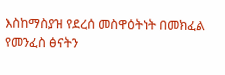እስከማስያዝ የደረሰ መስዋዕትነት በመክፈል የመንፈስ ፅናትን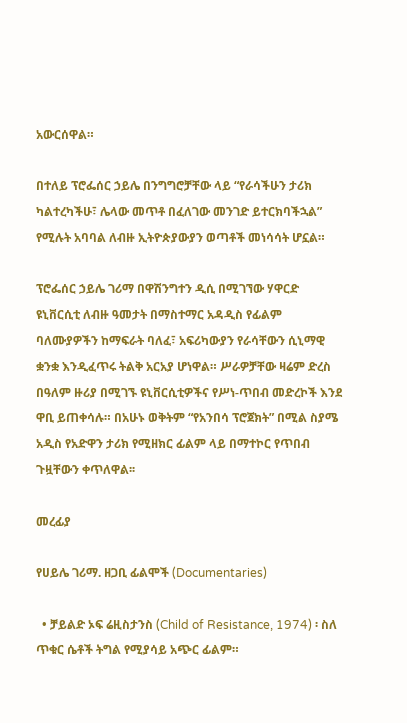አውርሰዋል።

በተለይ ፕሮፌሰር ኃይሌ በንግግሮቻቸው ላይ “የራሳችሁን ታሪክ ካልተረካችሁ፣ ሌላው መጥቶ በፈለገው መንገድ ይተርክባችኋል” የሚሉት አባባል ለብዙ ኢትዮጵያውያን ወጣቶች መነሳሳት ሆኗል።

ፕሮፌሰር ኃይሌ ገሪማ በዋሽንግተን ዲሲ በሚገኘው ሃዋርድ ዩኒቨርሲቲ ለብዙ ዓመታት በማስተማር አዳዲስ የፊልም ባለሙያዎችን ከማፍራት ባለፈ፣ አፍሪካውያን የራሳቸውን ሲኒማዊ ቋንቋ እንዲፈጥሩ ትልቅ አርአያ ሆነዋል። ሥራዎቻቸው ዛሬም ድረስ በዓለም ዙሪያ በሚገኙ ዩኒቨርሲቲዎችና የሥነ-ጥበብ መድረኮች እንደ ዋቢ ይጠቀሳሉ። በአሁኑ ወቅትም “የአንበሳ ፕሮጀክት” በሚል ስያሜ አዲስ የአድዋን ታሪክ የሚዘክር ፊልም ላይ በማተኮር የጥበብ ጉዟቸውን ቀጥለዋል፡፡

መረፊያ

የሀይሌ ገሪማ. ዘጋቢ ፊልሞች (Documentaries)

  • ቻይልድ ኦፍ ሬዚስታንስ (Child of Resistance, 1974) ፡ ስለ ጥቁር ሴቶች ትግል የሚያሳይ አጭር ፊልም።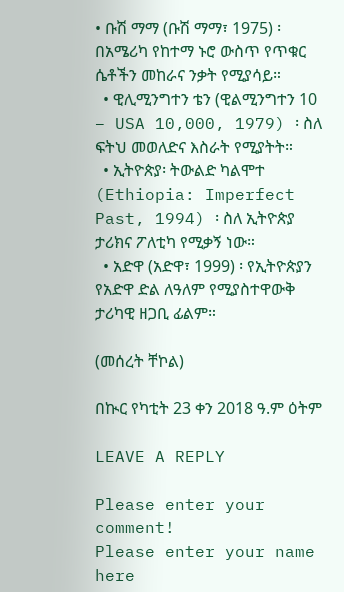• ቡሽ ማማ (ቡሽ ማማ፣ 1975) ፡ በአሜሪካ የከተማ ኑሮ ውስጥ የጥቁር ሴቶችን መከራና ንቃት የሚያሳይ።
  • ዊሊሚንግተን ቴን (ዊልሚንግተን 10 – USA 10,000, 1979) ፡ ስለ ፍትህ መወለድና እስራት የሚያትት።
  • ኢትዮጵያ፡ ትውልድ ካልሞተ (Ethiopia: Imperfect Past, 1994) ፡ ስለ ኢትዮጵያ ታሪክና ፖለቲካ የሚቃኝ ነው።
  • አድዋ (አድዋ፣ 1999) ፡ የኢትዮጵያን የአድዋ ድል ለዓለም የሚያስተዋውቅ ታሪካዊ ዘጋቢ ፊልም።

(መሰረት ቸኮል)

በኲር የካቲት 23 ቀን 2018 ዓ.ም ዕትም

LEAVE A REPLY

Please enter your comment!
Please enter your name here